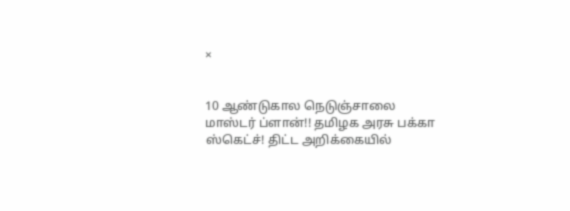×


10 ஆண்டுகால நெடுஞ்சாலை மாஸ்டர் ப்ளான்!! தமிழக அரசு பக்கா ஸ்கெட்ச்! திட்ட அறிக்கையில்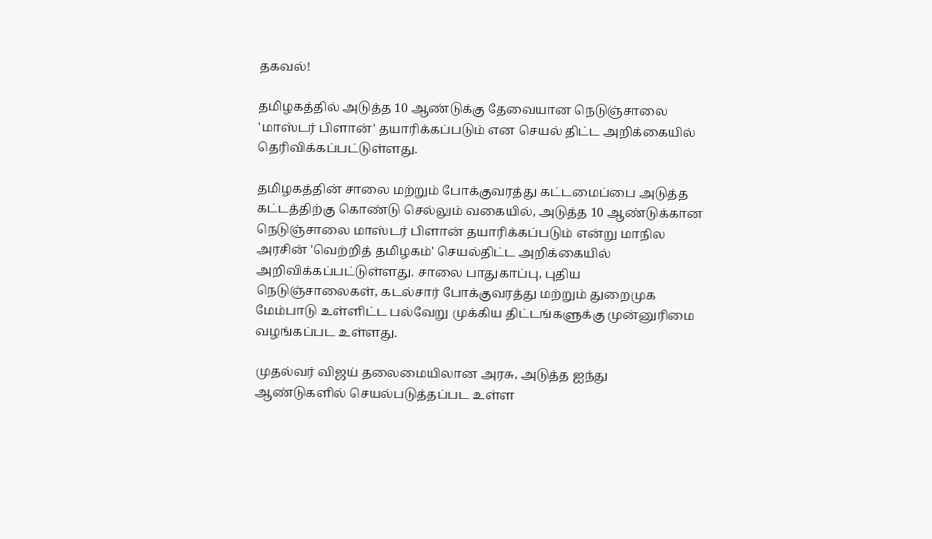தகவல்!

தமிழகத்தில் அடுத்த 10 ஆண்டுக்கு தேவையான நெடுஞ்சாலை 'மாஸ்டர் பிளான்' தயாரிக்கப்படும் என செயல் திட்ட அறிக்கையில் தெரிவிக்கப்பட்டுள்ளது.

தமிழகத்தின் சாலை மற்றும் போக்குவரத்து கட்டமைப்பை அடுத்த கட்டத்திற்கு கொண்டு செல்லும் வகையில், அடுத்த 10 ஆண்டுக்கான நெடுஞ்சாலை மாஸ்டர் பிளான் தயாரிக்கப்படும் என்று மாநில அரசின் 'வெற்றித் தமிழகம்' செயல்திட்ட அறிக்கையில் அறிவிக்கப்பட்டுள்ளது. சாலை பாதுகாப்பு, புதிய நெடுஞ்சாலைகள், கடல்சார் போக்குவரத்து மற்றும் துறைமுக மேம்பாடு உள்ளிட்ட பல்வேறு முக்கிய திட்டங்களுக்கு முன்னுரிமை வழங்கப்பட உள்ளது.

முதல்வர் விஜய் தலைமையிலான அரசு, அடுத்த ஐந்து ஆண்டுகளில் செயல்படுத்தப்பட உள்ள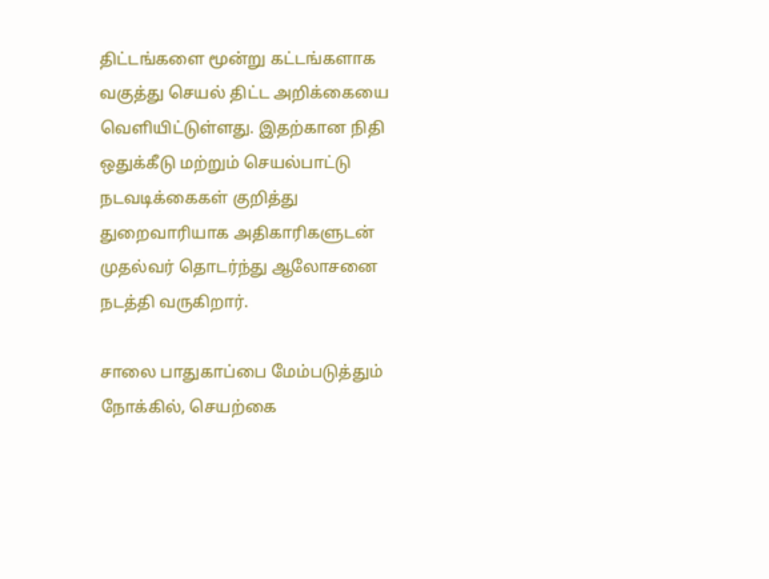திட்டங்களை மூன்று கட்டங்களாக வகுத்து செயல் திட்ட அறிக்கையை வெளியிட்டுள்ளது. இதற்கான நிதி ஒதுக்கீடு மற்றும் செயல்பாட்டு நடவடிக்கைகள் குறித்து துறைவாரியாக அதிகாரிகளுடன் முதல்வர் தொடர்ந்து ஆலோசனை நடத்தி வருகிறார்.

சாலை பாதுகாப்பை மேம்படுத்தும் நோக்கில், செயற்கை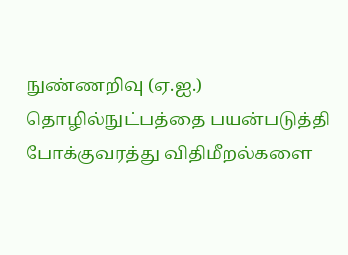நுண்ணறிவு (ஏ.ஐ.) தொழில்நுட்பத்தை பயன்படுத்தி போக்குவரத்து விதிமீறல்களை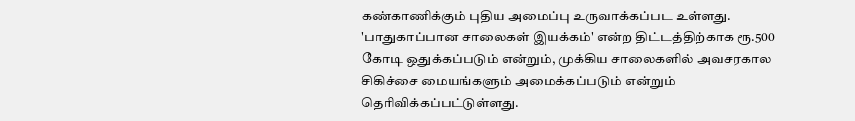கண்காணிக்கும் புதிய அமைப்பு உருவாக்கப்பட உள்ளது. 'பாதுகாப்பான சாலைகள் இயக்கம்' என்ற திட்டத்திற்காக ரூ.500 கோடி ஒதுக்கப்படும் என்றும், முக்கிய சாலைகளில் அவசரகால சிகிச்சை மையங்களும் அமைக்கப்படும் என்றும் தெரிவிக்கப்பட்டுள்ளது.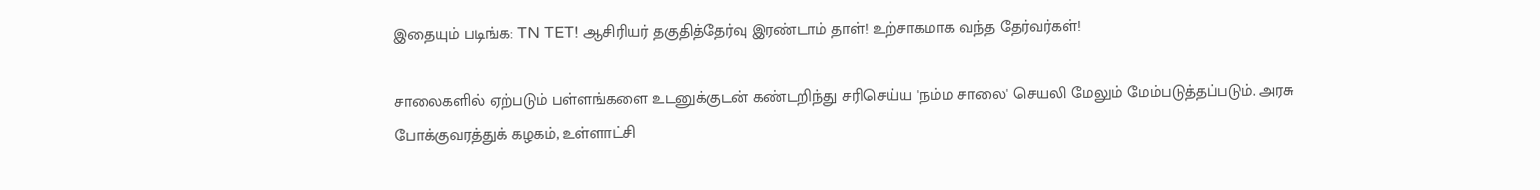இதையும் படிங்க: TN TET! ஆசிரியர் தகுதித்தேர்வு இரண்டாம் தாள்! உற்சாகமாக வந்த தேர்வர்கள்!

சாலைகளில் ஏற்படும் பள்ளங்களை உடனுக்குடன் கண்டறிந்து சரிசெய்ய 'நம்ம சாலை' செயலி மேலும் மேம்படுத்தப்படும். அரசு போக்குவரத்துக் கழகம், உள்ளாட்சி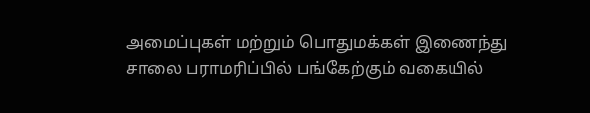அமைப்புகள் மற்றும் பொதுமக்கள் இணைந்து சாலை பராமரிப்பில் பங்கேற்கும் வகையில்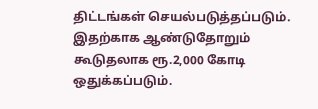திட்டங்கள் செயல்படுத்தப்படும். இதற்காக ஆண்டுதோறும் கூடுதலாக ரூ.2,000 கோடி ஒதுக்கப்படும்.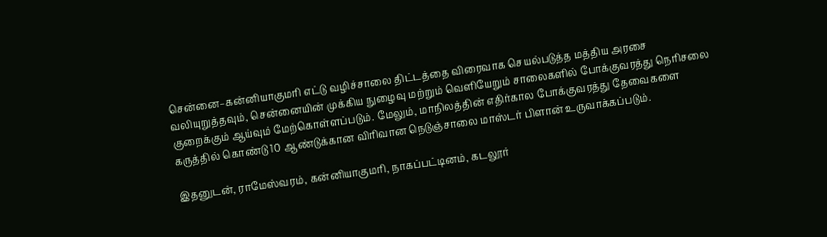சென்னை–கன்னியாகுமரி எட்டு வழிச்சாலை திட்டத்தை விரைவாக செயல்படுத்த மத்திய அரசை வலியுறுத்தவும், சென்னையின் முக்கிய நுழைவு மற்றும் வெளியேறும் சாலைகளில் போக்குவரத்து நெரிசலை குறைக்கும் ஆய்வும் மேற்கொள்ளப்படும். மேலும், மாநிலத்தின் எதிர்கால போக்குவரத்து தேவைகளை கருத்தில் கொண்டு 10 ஆண்டுக்கான விரிவான நெடுஞ்சாலை மாஸ்டர் பிளான் உருவாக்கப்படும்.

இதனுடன், ராமேஸ்வரம், கன்னியாகுமரி, நாகப்பட்டினம், கடலூர்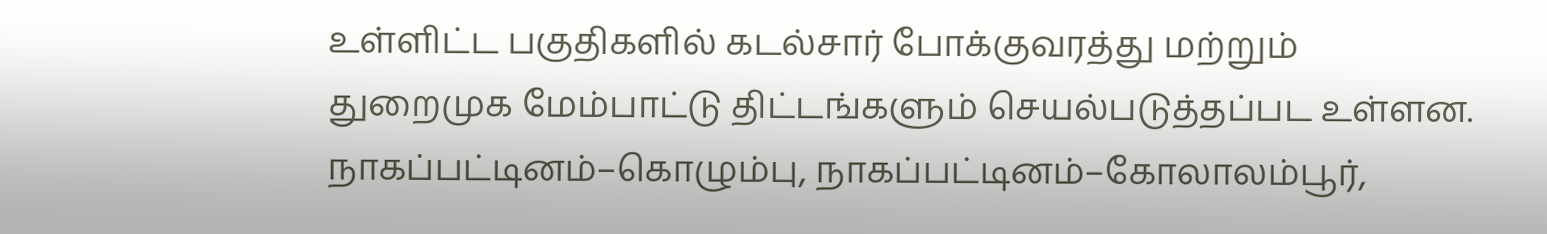உள்ளிட்ட பகுதிகளில் கடல்சார் போக்குவரத்து மற்றும் துறைமுக மேம்பாட்டு திட்டங்களும் செயல்படுத்தப்பட உள்ளன. நாகப்பட்டினம்–கொழும்பு, நாகப்பட்டினம்–கோலாலம்பூர்,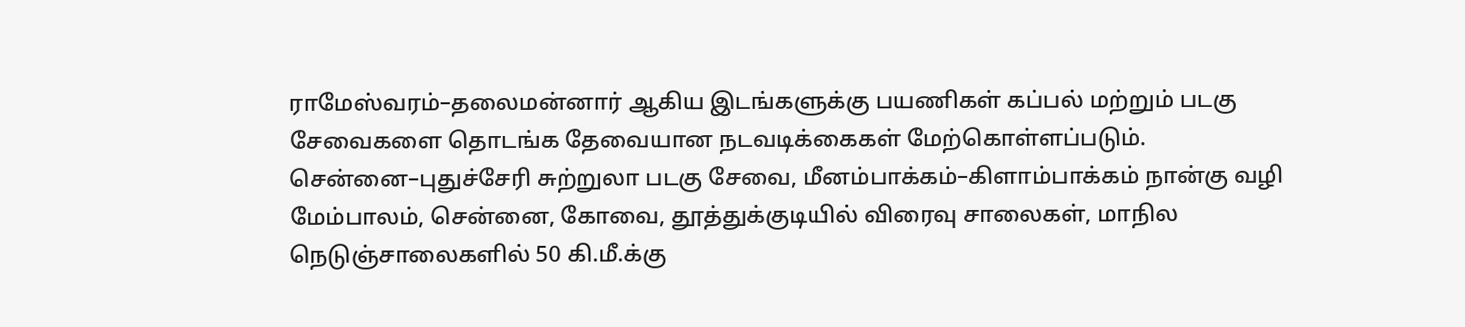ராமேஸ்வரம்–தலைமன்னார் ஆகிய இடங்களுக்கு பயணிகள் கப்பல் மற்றும் படகு சேவைகளை தொடங்க தேவையான நடவடிக்கைகள் மேற்கொள்ளப்படும். சென்னை–புதுச்சேரி சுற்றுலா படகு சேவை, மீனம்பாக்கம்–கிளாம்பாக்கம் நான்கு வழி மேம்பாலம், சென்னை, கோவை, தூத்துக்குடியில் விரைவு சாலைகள், மாநில நெடுஞ்சாலைகளில் 50 கி.மீ.க்கு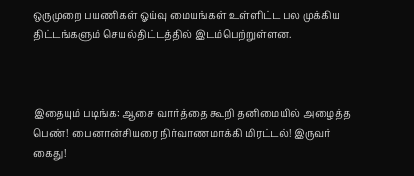ஒருமுறை பயணிகள் ஓய்வு மையங்கள் உள்ளிட்ட பல முக்கிய திட்டங்களும் செயல்திட்டத்தில் இடம்பெற்றுள்ளன.



இதையும் படிங்க: ஆசை வார்த்தை கூறி தனிமையில் அழைத்த பெண்! பைனான்சியரை நிர்வாணமாக்கி மிரட்டல்! இருவர் கைது!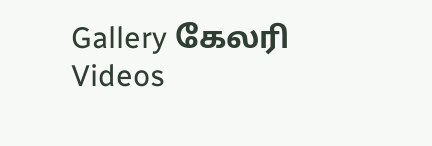Gallery கேலரி Videos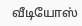வீடியோஸ்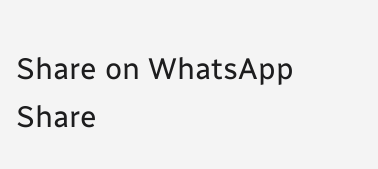Share on WhatsApp Share